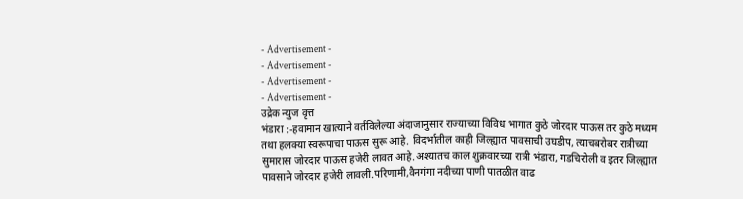- Advertisement -
- Advertisement -
- Advertisement -
- Advertisement -
उद्रेक न्युज वृत्त
भंडारा :-हवामान खात्याने वर्तविलेल्या अंदाजानुसार राज्याच्या विविध भागात कुठे जोरदार पाऊस तर कुठे मध्यम तथा हलक्या स्वरूपाचा पाऊस सुरू आहे. विदर्भातील काही जिल्ह्यात पावसाची उघडीप, त्याचबरोबर रात्रीच्या सुमारास जोरदार पाऊस हजेरी लावत आहे.अश्यातच काल शुक्रवारच्या रात्री भंडारा, गडचिरोली व इतर जिल्ह्यात पावसाने जोरदार हजेरी लावली.परिणामी,वैनगंगा नदीच्या पाणी पातळीत वाढ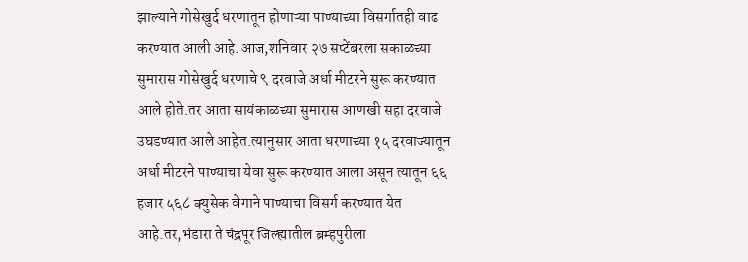झाल्याने गोसेखुर्द धरणातून होणाऱ्या पाण्याच्या विसर्गातही वाढ करण्यात आली आहे.आज,शनिवार २७ सप्टेंबरला सकाळच्या सुमारास गोसेखुर्द धरणाचे ९ दरवाजे अर्धा मीटरने सुरू करण्यात आले होते.तर आता सायंकाळच्या सुमारास आणखी सहा दरवाजे उघडण्यात आले आहेत.त्यानुसार आता धरणाच्या १५ दरवाज्यातून अर्धा मीटरने पाण्याचा येवा सुरू करण्यात आला असून त्यातून ६६ हजार ५६८ क्युसेक वेगाने पाण्याचा विसर्ग करण्यात येत आहे.तर,भंडारा ते चंद्रपूर जिल्ह्यातील ब्रम्हपुरीला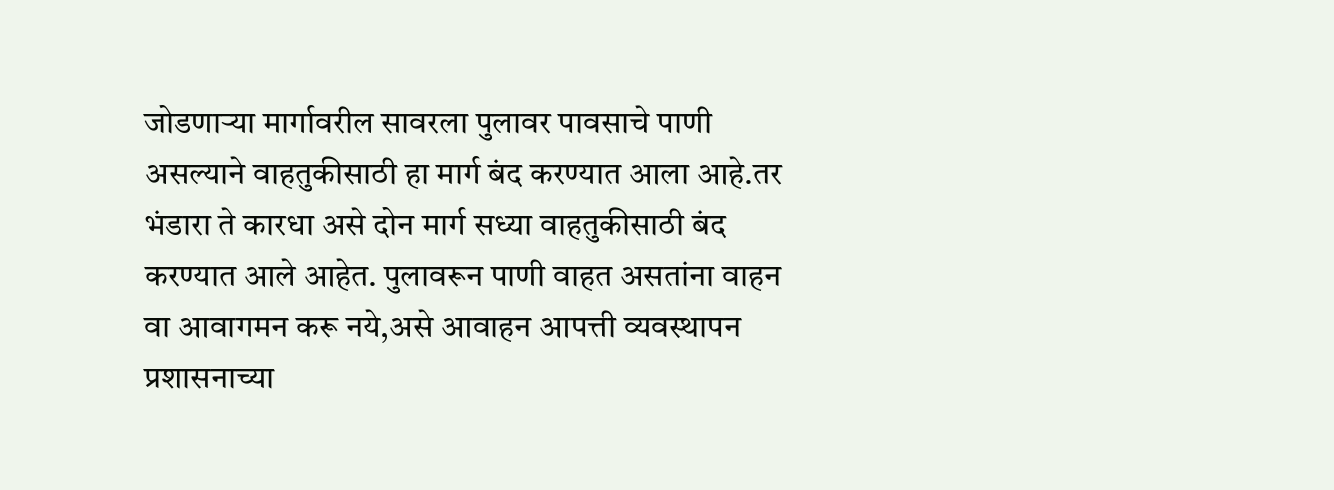जोडणाऱ्या मार्गावरील सावरला पुलावर पावसाचे पाणी असल्याने वाहतुकीसाठी हा मार्ग बंद करण्यात आला आहे.तर भंडारा ते कारधा असे दोन मार्ग सध्या वाहतुकीसाठी बंद करण्यात आले आहेत. पुलावरून पाणी वाहत असतांना वाहन वा आवागमन करू नये,असे आवाहन आपत्ती व्यवस्थापन प्रशासनाच्या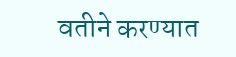वतीने करण्यात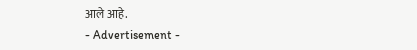आले आहे.
- Advertisement -